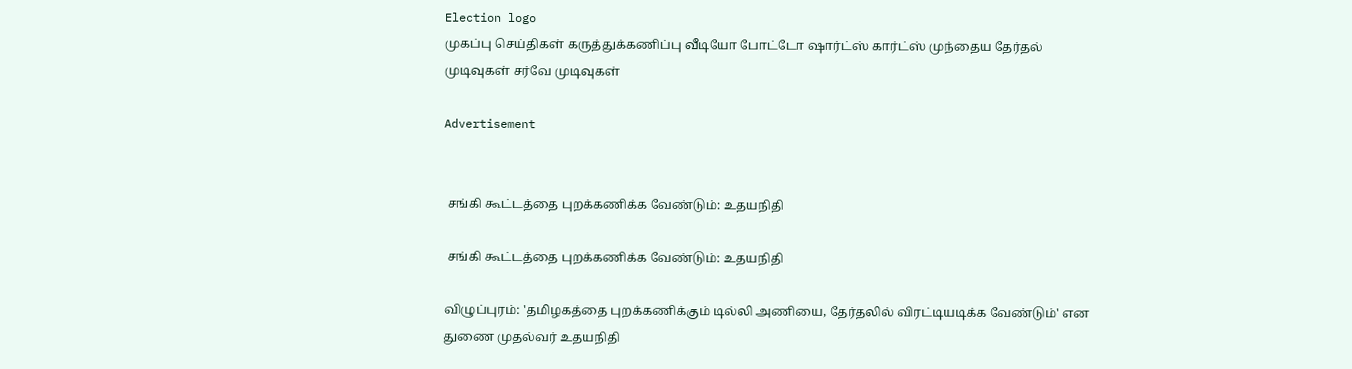Election logo
முகப்பு செய்திகள் கருத்துக்கணிப்பு வீடியோ போட்டோ ஷார்ட்ஸ் கார்ட்ஸ் முந்தைய தேர்தல் முடிவுகள் சர்வே முடிவுகள்

Advertisement


 சங்கி கூட்டத்தை புறக்கணிக்க வேண்டும்: உதயநிதி

 சங்கி கூட்டத்தை புறக்கணிக்க வேண்டும்: உதயநிதி

விழுப்புரம்: 'தமிழகத்தை புறக்கணிக்கும் டில்லி அணியை, தேர்தலில் விரட்டியடிக்க வேண்டும்' என துணை முதல்வர் உதயநிதி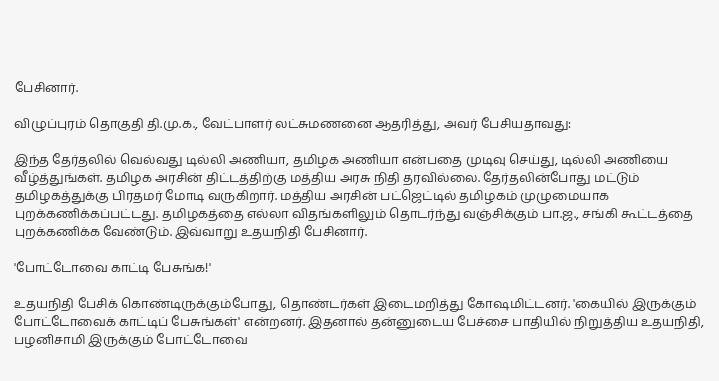பேசினார்.

விழுப்புரம் தொகுதி தி.மு.க., வேட்பாளர் லட்சுமணனை ஆதரித்து, அவர் பேசியதாவது:

இந்த தேர்தலில் வெல்வது டில்லி அணியா, தமிழக அணியா என்பதை முடிவு செய்து, டில்லி அணியை வீழ்த்துங்கள். தமிழக அரசின் திட்டத்திற்கு மத்திய அரசு நிதி தரவில்லை. தேர்தலின்போது மட்டும் தமிழகத்துக்கு பிரதமர் மோடி வருகிறார். மத்திய அரசின் பட்ஜெட்டில் தமிழகம் முழுமையாக புறக்கணிக்கப்பட்டது. தமிழகத்தை எல்லா விதங்களிலும் தொடர்ந்து வஞ்சிக்கும் பா.ஜ., சங்கி கூட்டத்தை புறக்கணிக்க வேண்டும். இவ்வாறு உதயநிதி பேசினார்.

'போட்டோவை காட்டி பேசுங்க!'

உதயநிதி பேசிக் கொண்டிருக்கும்போது, தொண்டர்கள் இடைமறித்து கோஷமிட்டனர். 'கையில் இருக்கும் போட்டோவைக் காட்டிப் பேசுங்கள்' என்றனர். இதனால் தன்னுடைய பேச்சை பாதியில் நிறுத்திய உதயநிதி, பழனிசாமி இருக்கும் போட்டோவை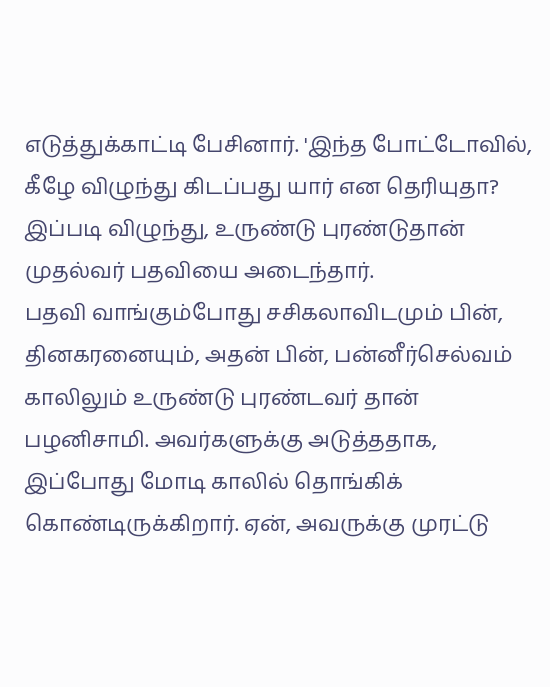எடுத்துக்காட்டி பேசினார். 'இந்த போட்டோவில், கீழே விழுந்து கிடப்பது யார் என தெரியுதா? இப்படி விழுந்து, உருண்டு புரண்டுதான் முதல்வர் பதவியை அடைந்தார்.
பதவி வாங்கும்போது சசிகலாவிடமும் பின், தினகரனையும், அதன் பின், பன்னீர்செல்வம் காலிலும் உருண்டு புரண்டவர் தான் பழனிசாமி. அவர்களுக்கு அடுத்ததாக, இப்போது மோடி காலில் தொங்கிக் கொண்டிருக்கிறார். ஏன், அவருக்கு முரட்டு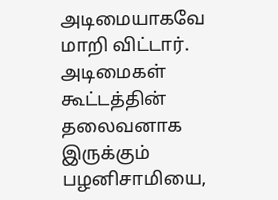அடிமையாகவே மாறி விட்டார். அடிமைகள் கூட்டத்தின் தலைவனாக இருக்கும் பழனிசாமியை,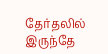தேர்தலில் இருந்தே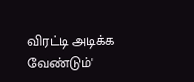விரட்டி அடிக்க வேண்டும்'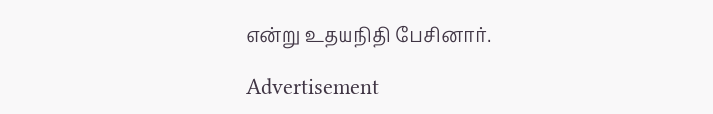என்று உதயநிதி பேசினார்.

Advertisement